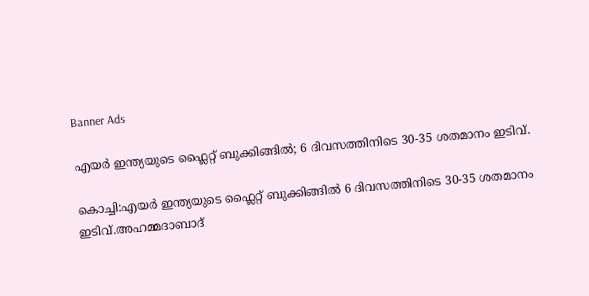Banner Ads

എയർ ഇന്ത്യയുടെ ഫ്ലൈറ്റ് ബുക്കിങ്ങിൽ; 6 ദിവസത്തിനിടെ 30-35 ശതമാനം ഇടിവ്.

കൊച്ചി:എയർ ഇന്ത്യയുടെ ഫ്ലൈറ്റ് ബുക്കിങ്ങിൽ 6 ദിവസത്തിനിടെ 30-35 ശതമാനം ഇടിവ്.അഹമ്മദാബാദ്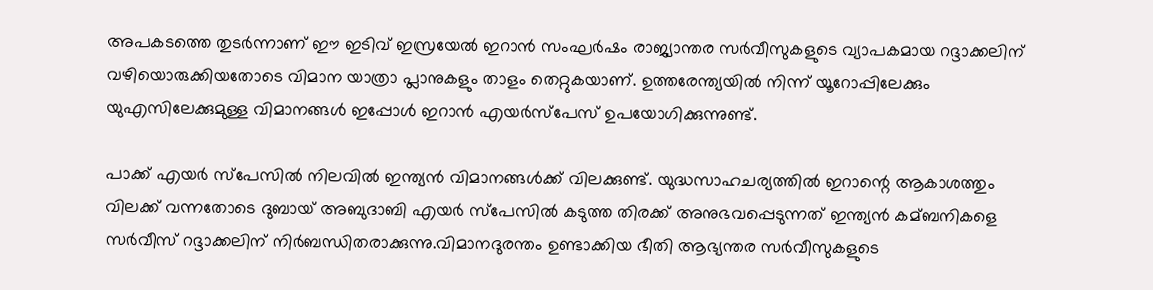അപകടത്തെ തുടർന്നാണ് ഈ ഇടിവ് ഇസ്രയേൽ ഇറാൻ സംഘർഷം രാജ്യാന്തര സർവീസുകളുടെ വ്യാപകമായ റദ്ദാക്കലിന് വഴിയൊരുക്കിയതോടെ വിമാന യാത്രാ പ്ലാനുകളും താളം തെറ്റുകയാണ്. ഉത്തരേന്ത്യയിൽ നിന്ന് യൂറോപ്പിലേക്കും യുഎസിലേക്കുമുള്ള വിമാനങ്ങൾ ഇപ്പോൾ ഇറാൻ എയർസ്പേസ് ഉപയോഗിക്കുന്നുണ്ട്.

പാക്ക് എയർ സ്പേസിൽ നിലവിൽ ഇന്ത്യൻ വിമാനങ്ങൾക്ക് വിലക്കുണ്ട്. യുദ്ധസാഹചര്യത്തിൽ ഇറാന്റെ ആകാശത്തും വിലക്ക് വന്നതോടെ ദുബായ് അബുദാബി എയർ സ്പേസിൽ കടുത്ത തിരക്ക് അനുഭവപ്പെടുന്നത് ഇന്ത്യൻ കമ്‌ബനികളെ സർവീസ് റദ്ദാക്കലിന് നിർബന്ധിതരാക്കുന്നു.വിമാനദുരന്തം ഉണ്ടാക്കിയ ഭീതി ആഭ്യന്തര സർവീസുകളുടെ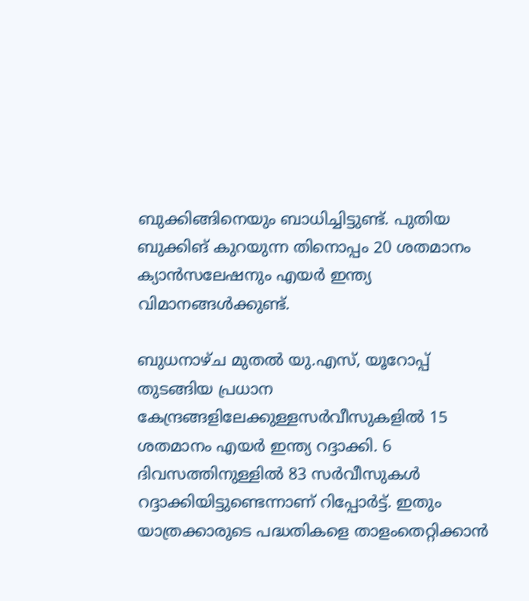ബുക്കിങ്ങിനെയും ബാധിച്ചിട്ടുണ്ട്. പുതിയ ബുക്കിങ് കുറയുന്ന തിനൊപ്പം 20 ശതമാനം ക്യാൻസലേഷനും എയർ ഇന്ത്യ വിമാനങ്ങൾക്കുണ്ട്.

ബുധനാഴ്ച മുതൽ യു.എസ്, യൂറോപ്പ് തുടങ്ങിയ പ്രധാന കേന്ദ്രങ്ങളിലേക്കുള്ളസർവീസുകളിൽ 15 ശതമാനം എയർ ഇന്ത്യ റദ്ദാക്കി. 6 ദിവസത്തിനുള്ളിൽ 83 സർവീസുകൾ റദ്ദാക്കിയിട്ടുണ്ടെന്നാണ് റിപ്പോർട്ട്. ഇതും യാത്രക്കാരുടെ പദ്ധതികളെ താളംതെറ്റിക്കാൻ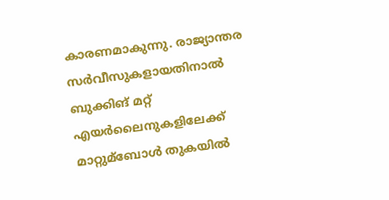കാരണമാകുന്നു. രാജ്യാന്തര സർവീസുകളായതിനാൽ ബുക്കിങ് മറ്റ് എയർലൈനുകളിലേക്ക് മാറ്റുമ്ബോൾ തുകയിൽ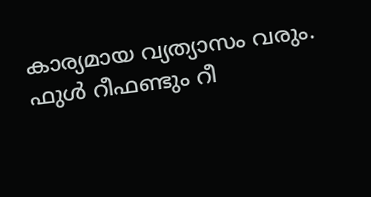കാര്യമായ വ്യത്യാസം വരും. ഫുൾ റീഫണ്ടും റീ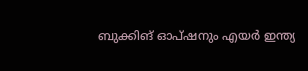ബുക്കിങ് ഓപ്ഷനും എയർ ഇന്ത്യ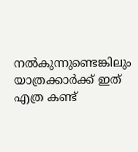നൽകുന്നുണ്ടെങ്കിലും യാത്രക്കാർക്ക് ഇത് എത്ര കണ്ട്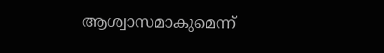ആശ്വാസമാകുമെന്ന്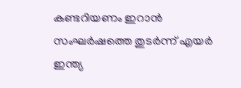കണ്ടറിയണം ഇറാൻ സംഘർഷത്തെ തുടർന്ന് എയർ ഇന്ത്യ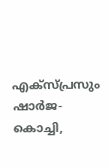എക്സ്‌പ്രസും ഷാർജ-കൊച്ചി,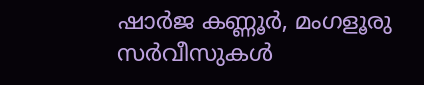ഷാർജ കണ്ണൂർ, മംഗളൂരു സർവീസുകൾ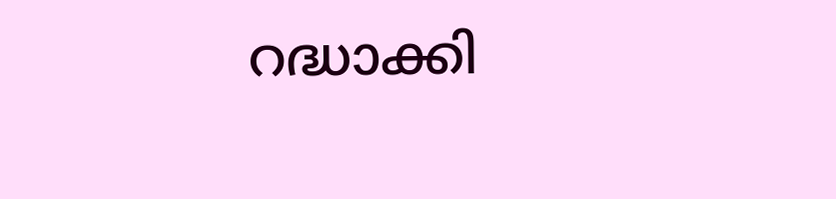റദ്ധാക്കി